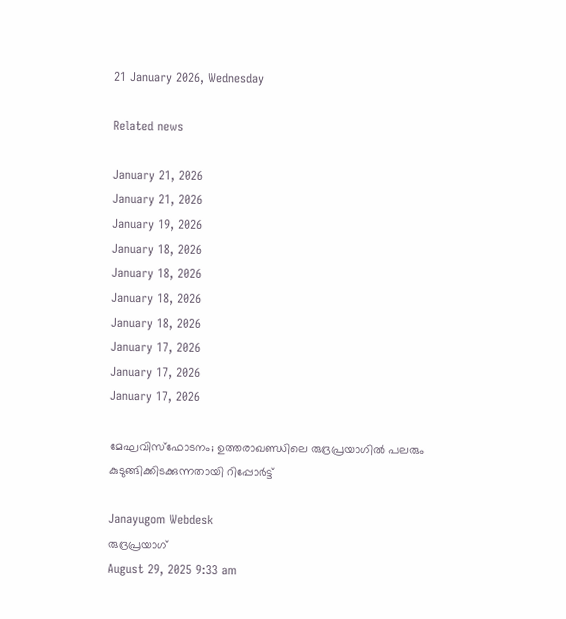21 January 2026, Wednesday

Related news

January 21, 2026
January 21, 2026
January 19, 2026
January 18, 2026
January 18, 2026
January 18, 2026
January 18, 2026
January 17, 2026
January 17, 2026
January 17, 2026

മേഘവിസ്ഫോടനം; ഉത്തരാഖണ്ഡിലെ രുദ്രപ്രയാഗിൽ പലരും കുടുങ്ങിക്കിടക്കുന്നതായി റിപ്പോർട്ട്

Janayugom Webdesk
രുദ്രപ്രയാഗ്
August 29, 2025 9:33 am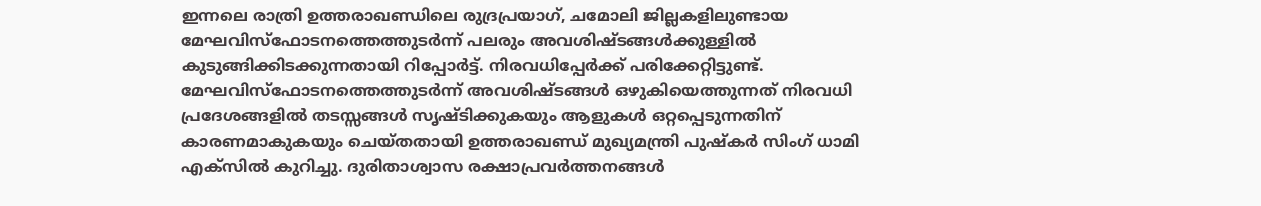ഇന്നലെ രാത്രി ഉത്തരാഖണ്ഡിലെ രുദ്രപ്രയാഗ്, ചമോലി ജില്ലകളിലുണ്ടായ മേഘവിസ്ഫോടനത്തെത്തുടർന്ന് പലരും അവശിഷ്ടങ്ങൾക്കുള്ളിൽ കുടുങ്ങിക്കിടക്കുന്നതായി റിപ്പോർട്ട്. നിരവധിപ്പേർക്ക് പരിക്കേറ്റിട്ടുണ്ട്. മേഘവിസ്ഫോടനത്തെത്തുടർന്ന് അവശിഷ്ടങ്ങൾ ഒഴുകിയെത്തുന്നത് നിരവധി പ്രദേശങ്ങളിൽ തടസ്സങ്ങൾ സൃഷ്ടിക്കുകയും ആളുകൾ ഒറ്റപ്പെടുന്നതിന് കാരണമാകുകയും ചെയ്തതായി ഉത്തരാഖണ്ഡ് മുഖ്യമന്ത്രി പുഷ്കർ സിംഗ് ധാമി എക്സിൽ കുറിച്ചു. ദുരിതാശ്വാസ രക്ഷാപ്രവർത്തനങ്ങൾ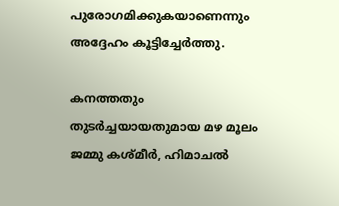പുരോഗമിക്കുകയാണെന്നും അദ്ദേഹം കൂട്ടിച്ചേർത്തു.

കനത്തതും തുടർച്ചയായതുമായ മഴ മൂലം ജമ്മു കശ്മീർ, ഹിമാചൽ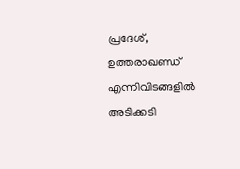പ്രദേശ്, ഉത്തരാഖണ്ഡ് എന്നിവിടങ്ങളിൽ അടിക്കടി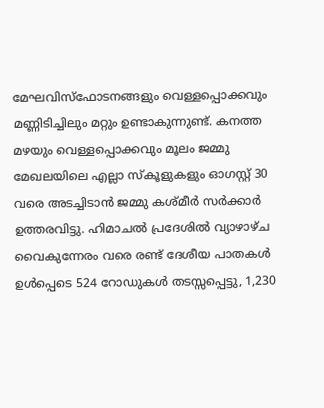മേഘവിസ്ഫോടനങ്ങളും വെള്ളപ്പൊക്കവും മണ്ണിടിച്ചിലും മറ്റും ഉണ്ടാകുന്നുണ്ട്. കനത്ത മഴയും വെള്ളപ്പൊക്കവും മൂലം ജമ്മു മേഖലയിലെ എല്ലാ സ്കൂളുകളും ഓഗസ്റ്റ് 30 വരെ അടച്ചിടാൻ ജമ്മു കശ്മീർ സർക്കാർ ഉത്തരവിട്ടു. ഹിമാചൽ പ്രദേശിൽ വ്യാഴാഴ്ച വൈകുന്നേരം വരെ രണ്ട് ദേശീയ പാതകൾ ഉൾപ്പെടെ 524 റോഡുകൾ തടസ്സപ്പെട്ടു, 1,230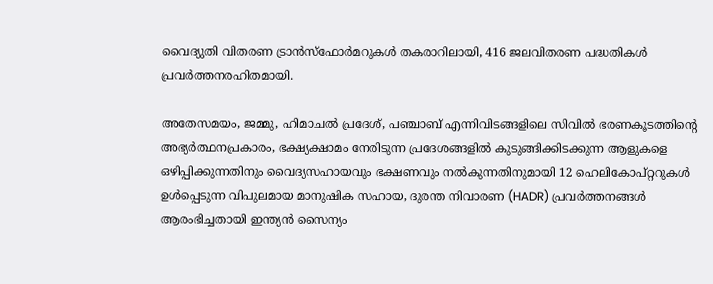വൈദ്യുതി വിതരണ ട്രാൻസ്‌ഫോർമറുകൾ തകരാറിലായി, 416 ജലവിതരണ പദ്ധതികൾ പ്രവർത്തനരഹിതമായി.

അതേസമയം, ജമ്മു, ഹിമാചൽ പ്രദേശ്, പഞ്ചാബ് എന്നിവിടങ്ങളിലെ സിവിൽ ഭരണകൂടത്തിന്റെ അഭ്യർത്ഥനപ്രകാരം, ഭക്ഷ്യക്ഷാമം നേരിടുന്ന പ്രദേശങ്ങളിൽ കുടുങ്ങിക്കിടക്കുന്ന ആളുകളെ ഒഴിപ്പിക്കുന്നതിനും വൈദ്യസഹായവും ഭക്ഷണവും നൽകുന്നതിനുമായി 12 ഹെലികോപ്റ്ററുകൾ ഉൾപ്പെടുന്ന വിപുലമായ മാനുഷിക സഹായ, ദുരന്ത നിവാരണ (HADR) പ്രവർത്തനങ്ങൾ ആരംഭിച്ചതായി ഇന്ത്യൻ സൈന്യം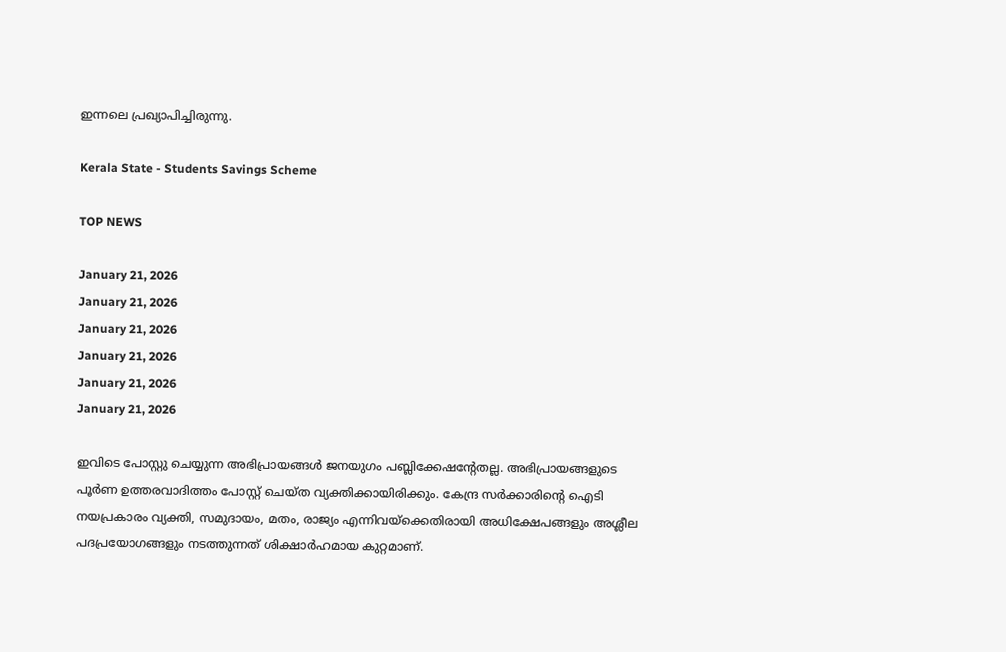ഇന്നലെ പ്രഖ്യാപിച്ചിരുന്നു.

Kerala State - Students Savings Scheme

TOP NEWS

January 21, 2026
January 21, 2026
January 21, 2026
January 21, 2026
January 21, 2026
January 21, 2026

ഇവിടെ പോസ്റ്റു ചെയ്യുന്ന അഭിപ്രായങ്ങള്‍ ജനയുഗം പബ്ലിക്കേഷന്റേതല്ല. അഭിപ്രായങ്ങളുടെ പൂര്‍ണ ഉത്തരവാദിത്തം പോസ്റ്റ് ചെയ്ത വ്യക്തിക്കായിരിക്കും. കേന്ദ്ര സര്‍ക്കാരിന്റെ ഐടി നയപ്രകാരം വ്യക്തി, സമുദായം, മതം, രാജ്യം എന്നിവയ്‌ക്കെതിരായി അധിക്ഷേപങ്ങളും അശ്ലീല പദപ്രയോഗങ്ങളും നടത്തുന്നത് ശിക്ഷാര്‍ഹമായ കുറ്റമാണ്.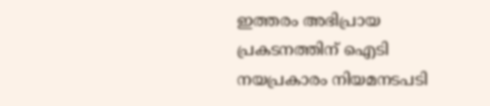ഇത്തരം അഭിപ്രായ പ്രകടനത്തിന് ഐടി നയപ്രകാരം നിയമനടപടി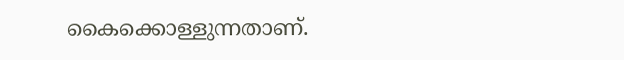കൈക്കൊള്ളുന്നതാണ്.